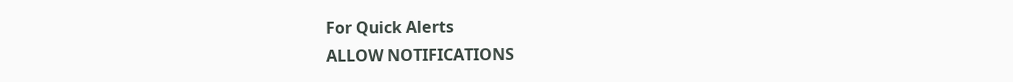For Quick Alerts
ALLOW NOTIFICATIONS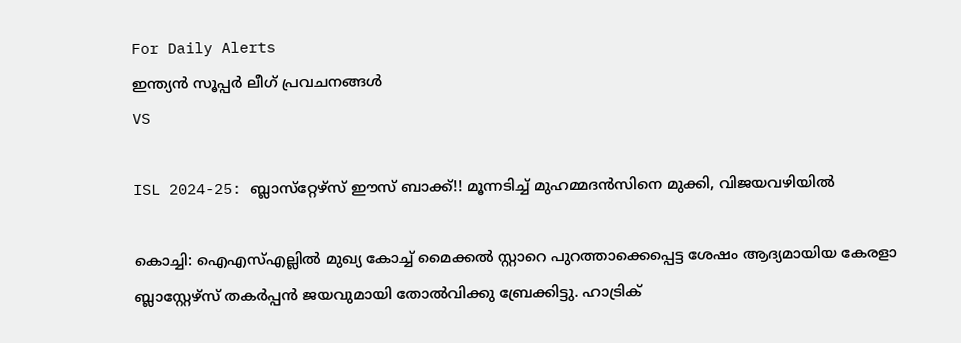For Daily Alerts
ഇന്ത്യന്‍ സൂപ്പര്‍ ലീഗ്‌ പ്രവചനങ്ങൾ
VS

ISL 2024-25: ബ്ലാസ്‌റ്റേഴ്‌സ് ഈസ് ബാക്ക്!! മൂന്നടിച്ച് മുഹമ്മദന്‍സിനെ മുക്കി, വിജയവഴിയില്‍

കൊച്ചി: ഐഎസ്എല്ലില്‍ മുഖ്യ കോച്ച് മൈക്കല്‍ സ്റ്റാറെ പുറത്താക്കെപ്പെട്ട ശേഷം ആദ്യമായിയ കേരളാ ബ്ലാസ്റ്റേഴ്‌സ് തകര്‍പ്പന്‍ ജയവുമായി തോല്‍വിക്കു ബ്രേക്കിട്ടു. ഹാട്രിക്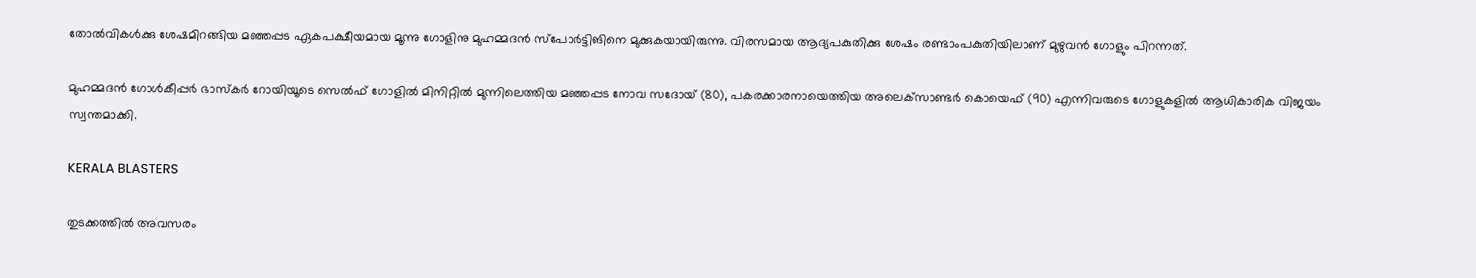തോല്‍വികള്‍ക്കു ശേഷമിറങ്ങിയ മഞ്ഞപ്പട ഏകപക്ഷീയമായ മൂന്നു ഗോളിനു മുഹമ്മദന്‍ സ്‌പോര്‍ട്ടിങിനെ മുക്കുകയായിരുന്നു. വിരസമായ ആദ്യപകുതിക്കു ശേഷം രണ്ടാംപകുതിയിലാണ് മുഴുവന്‍ ഗോളും പിറന്നത്.

മുഹമ്മദന്‍ ഗോള്‍കീപ്പര്‍ ഭാസ്‌കര്‍ റോയിയൂടെ സെല്‍ഫ് ഗോളില്‍ മിനിറ്റില്‍ മുന്നിലെത്തിയ മഞ്ഞപ്പട നോവ സദോയ് (80), പകരക്കാരനായെത്തിയ അലെക്‌സാണ്ടര്‍ കൊയെഫ് (90) എന്നിവരുടെ ഗോളുകളില്‍ ആധികാരിക വിജയം സ്വന്തമാക്കി.

KERALA BLASTERS

തുടക്കത്തില്‍ അവസരം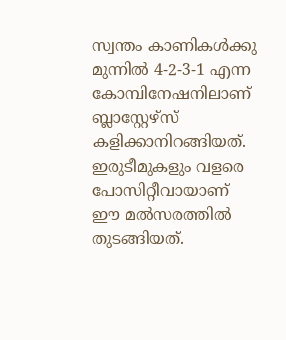സ്വന്തം കാണികള്‍ക്കു മുന്നില്‍ 4-2-3-1 എന്ന കോമ്പിനേഷനിലാണ് ബ്ലാസ്റ്റേഴ്‌സ് കളിക്കാനിറങ്ങിയത്. ഇരുടീമുകളും വളരെ പോസിറ്റീവായാണ് ഈ മല്‍സരത്തില്‍ തുടങ്ങിയത്.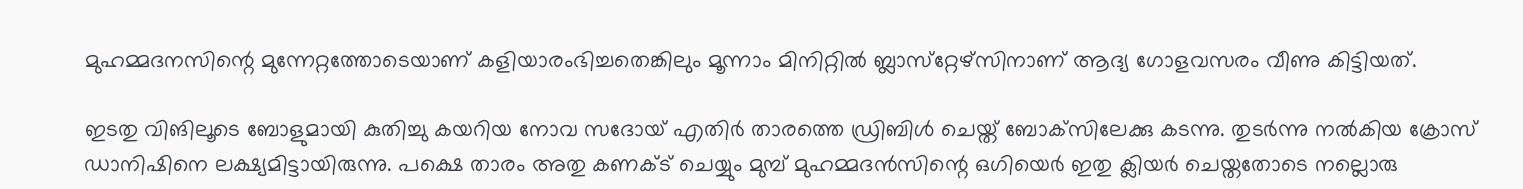മുഹമ്മദനസിന്റെ മുന്നേറ്റത്തോടെയാണ് കളിയാരംഭിച്ചതെങ്കിലും മൂന്നാം മിനിറ്റില്‍ ബ്ലാസ്‌റ്റേഴ്‌സിനാണ് ആദ്യ ഗോളവസരം വീണു കിട്ടിയത്.

ഇടതു വിങിലൂടെ ബോളുമായി കുതിച്ചു കയറിയ നോവ സദോയ് എതിര്‍ താരത്തെ ഡ്രിബിള്‍ ചെയ്ത് ബോക്‌സിലേക്കു കടന്നു. തുടര്‍ന്നു നല്‍കിയ ക്രോസ് ഡാനിഷിനെ ലക്ഷ്യമിട്ടായിരുന്നു. പക്ഷെ താരം അതു കണക്ട് ചെയ്യും മുമ്പ് മുഹമ്മദന്‍സിന്റെ ഒഗിയെര്‍ ഇതു ക്ലിയര്‍ ചെയ്തതോടെ നല്ലൊരു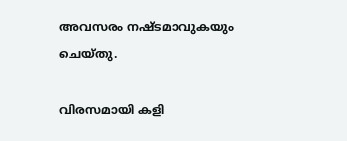അവസരം നഷ്ടമാവുകയും ചെയ്തു.

വിരസമായി കളി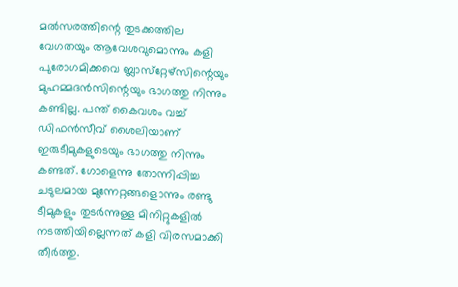മല്‍സരത്തിന്റെ തുടക്കത്തില വേഗതയും ആവേശവുമൊന്നും കളി പുരോഗമിക്കവെ ബ്ലാസ്‌റ്റേഴ്‌സിന്റെയും മുഹമ്മദന്‍സിന്റെയും ഭാഗത്തു നിന്നും കണ്ടില്ല. പന്ത് കൈവശം വച്ച് ഡിഫന്‍സീവ് ശൈലിയാണ് ഇരുടീമുകളുടെയും ഭാഗത്തു നിന്നും കണ്ടത്. ഗോളെന്നു തോന്നിപ്പിച്ച ചടുലമായ മുന്നേറ്റങ്ങളൊന്നും രണ്ടു ടീമുകളും തുടര്‍ന്നുള്ള മിനിറ്റുകളില്‍ നടത്തിയില്ലെന്നത് കളി വിരസമാക്കി തീര്‍ത്തു.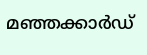മഞ്ഞക്കാര്‍ഡ്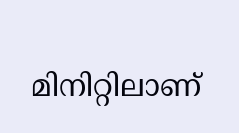മിനിറ്റിലാണ്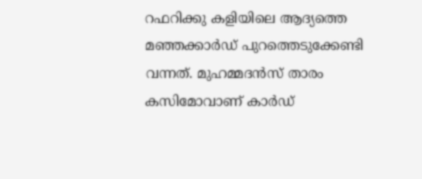റഫറിക്കു കളിയിലെ ആദ്യത്തെ മഞ്ഞക്കാര്‍ഡ് പുറത്തെടുക്കേണ്ടി വന്നത്. മുഹമ്മദന്‍സ് താരം കസിമോവാണ് കാര്‍ഡ്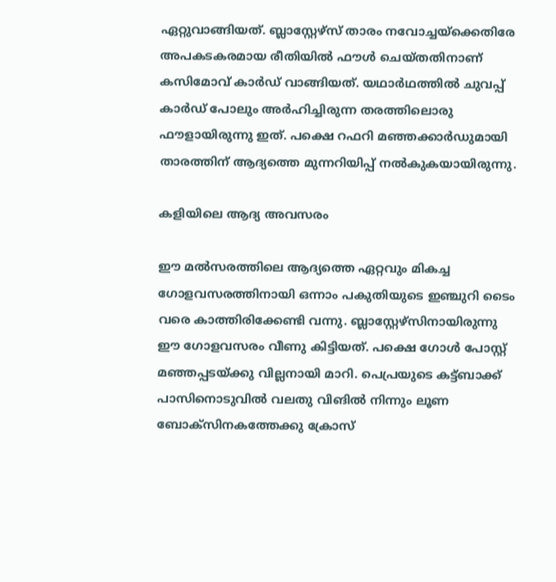ഏറ്റുവാങ്ങിയത്. ബ്ലാസ്റ്റേഴ്‌സ് താരം നവോച്ചയ്‌ക്കെതിരേ അപകടകരമായ രീതിയില്‍ ഫൗള്‍ ചെയ്തതിനാണ് കസിമോവ് കാര്‍ഡ് വാങ്ങിയത്. യഥാര്‍ഥത്തില്‍ ചുവപ്പ് കാര്‍ഡ് പോലും അര്‍ഹിച്ചിരുന്ന തരത്തിലൊരു ഫൗളായിരുന്നു ഇത്. പക്ഷെ റഫറി മഞ്ഞക്കാര്‍ഡുമായി താരത്തിന് ആദ്യത്തെ മുന്നറിയിപ്പ് നല്‍കുകയായിരുന്നു.

കളിയിലെ ആദ്യ അവസരം

ഈ മല്‍സരത്തിലെ ആദ്യത്തെ ഏറ്റവും മികച്ച ഗോളവസരത്തിനായി ഒന്നാം പകുതിയുടെ ഇഞ്ചുറി ടൈം വരെ കാത്തിരിക്കേണ്ടി വന്നു. ബ്ലാസ്റ്റേഴ്‌സിനായിരുന്നു ഈ ഗോളവസരം വീണു കിട്ടിയത്. പക്ഷെ ഗോള്‍ പോസ്റ്റ് മഞ്ഞപ്പടയ്ക്കു വില്ലനായി മാറി. പെപ്രയുടെ കട്ട്ബാക്ക് പാസിനൊടുവില്‍ വലതു വിങില്‍ നിന്നും ലൂണ ബോക്‌സിനകത്തേക്കു ക്രോസ്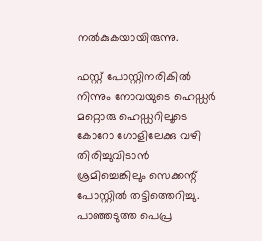നല്‍കുകയായിരുന്നു.

ഫസ്റ്റ് പോസ്റ്റിനരികില്‍ നിന്നും നോവയുടെ ഹെഡ്ഡര്‍ മറ്റൊരു ഹെഡ്ഡറിലൂടെ കോറോ ഗോളിലേക്കു വഴി തിരിച്ചുവിടാന്‍ ശ്രമിച്ചെങ്കിലും സെക്കന്റ് പോസ്റ്റില്‍ തട്ടിത്തെറിച്ചു. പാഞ്ഞടുത്ത പെപ്ര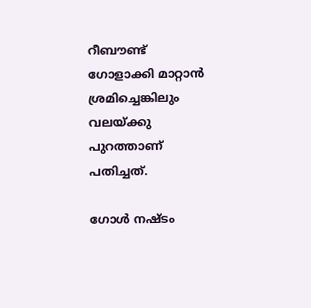റീബൗണ്ട് ഗോളാക്കി മാറ്റാന്‍ ശ്രമിച്ചെങ്കിലും വലയ്ക്കു പുറത്താണ് പതിച്ചത്.

ഗോള്‍ നഷ്ടം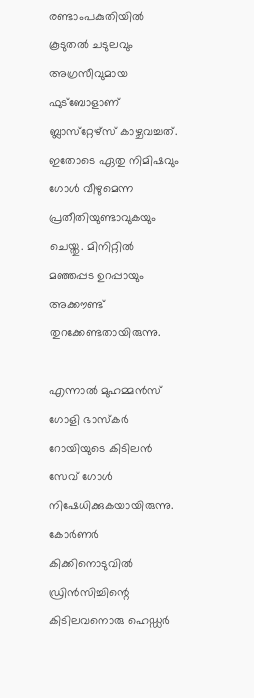രണ്ടാംപകുതിയില്‍ കൂടുതല്‍ ചടുലവും അഗ്രസീവുമായ ഫുട്‌ബോളാണ് ബ്ലാസ്‌റ്റേഴ്‌സ് കാഴ്ചവച്ചത്. ഇതോടെ ഏതു നിമിഷവും ഗോള്‍ വീഴുമെന്ന പ്രതീതിയുണ്ടാവുകയും ചെയ്തു. മിനിറ്റില്‍ മഞ്ഞപ്പട ഉറപ്പായും അക്കൗണ്ട് തുറക്കേണ്ടതായിരുന്നു.

എന്നാല്‍ മുഹമ്മന്‍സ് ഗോളി ഭാസ്‌കര്‍ റോയിയുടെ കിടിലന്‍ സേവ് ഗോള്‍ നിഷേധിക്കുകയായിരുന്നു. കോര്‍ണര്‍ കിക്കിനൊടുവില്‍ ഡ്രിന്‍സിച്ചിന്റെ കിടിലവനൊരു ഹെഡ്ഡര്‍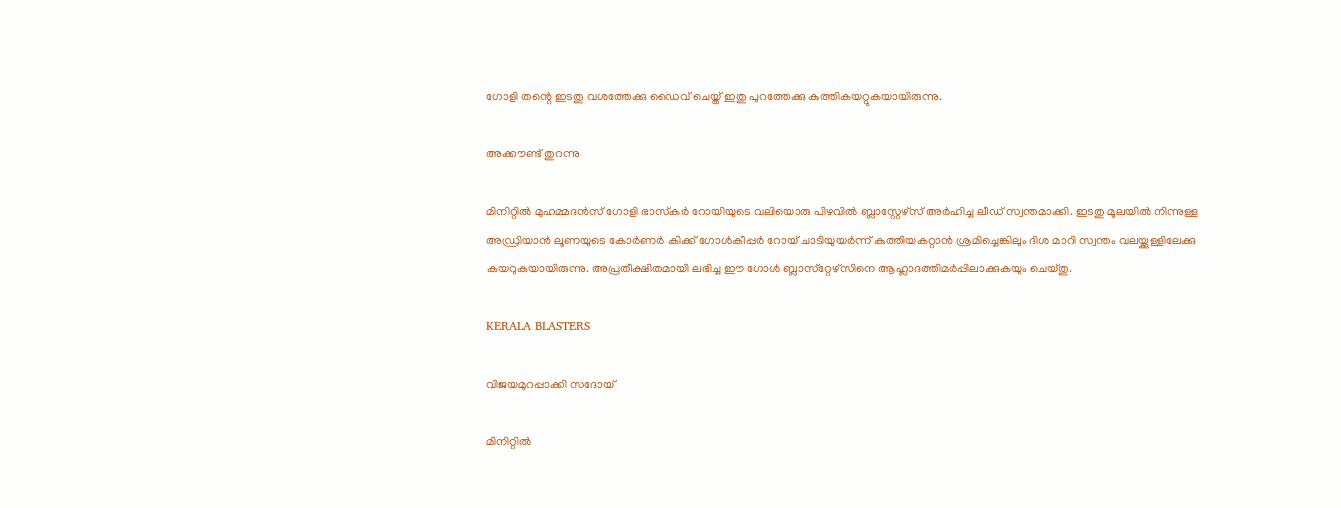ഗോളി തന്റെ ഇടതു വശത്തേക്കു ഡൈവ് ചെയ്ത് ഇതു പുറത്തേക്കു കുത്തികയറ്റുകയായിരുന്നു.

അക്കൗണ്ട് തുറന്നു

മിനിറ്റില്‍ മുഹമ്മദന്‍സ് ഗോളി ഭാസ്‌കര്‍ റോയിയുടെ വലിയൊരു പിഴവില്‍ ബ്ലാസ്റ്റേഴ്‌സ് അര്‍ഹിച്ച ലീഡ് സ്വന്തമാക്കി. ഇടതു മൂലയില്‍ നിന്നുള്ള അഡ്രിയാന്‍ ലൂണയുടെ കോര്‍ണര്‍ കിക്ക് ഗോള്‍കീപ്പര്‍ റോയ് ചാടിയുയര്‍ന്ന് കുത്തിയകറ്റാന്‍ ശ്രമിച്ചെങ്കിലും ദിശ മാറി സ്വന്തം വലയ്ക്കുള്ളിലേക്കു കയറുകയായിരുന്നു. അപ്രതീക്ഷിതമായി ലഭിച്ച ഈ ഗോള്‍ ബ്ലാസ്‌റ്റേഴ്‌സിനെ ആഹ്ലാദത്തിമര്‍പ്പിലാക്കുകയും ചെയ്തു.

KERALA BLASTERS

വിജയമുറപ്പാക്കി സദോയ്

മിനിറ്റില്‍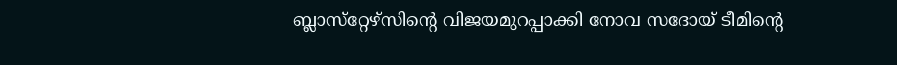ബ്ലാസ്‌റ്റേഴ്‌സിന്റെ വിജയമുറപ്പാക്കി നോവ സദോയ് ടീമിന്റെ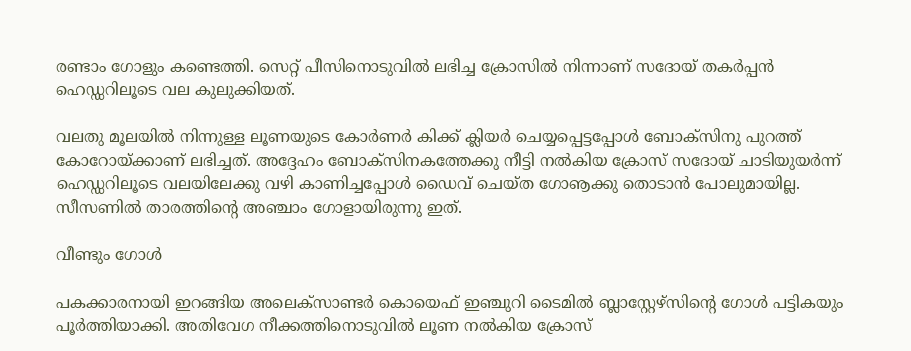രണ്ടാം ഗോളും കണ്ടെത്തി. സെറ്റ് പീസിനൊടുവില്‍ ലഭിച്ച ക്രോസില്‍ നിന്നാണ് സദോയ് തകര്‍പ്പന്‍ ഹെഡ്ഡറിലൂടെ വല കുലുക്കിയത്.

വലതു മൂലയില്‍ നിന്നുള്ള ലൂണയുടെ കോര്‍ണര്‍ കിക്ക് ക്ലിയര്‍ ചെയ്യപ്പെട്ടപ്പോള്‍ ബോക്‌സിനു പുറത്ത് കോറോയ്ക്കാണ് ലഭിച്ചത്. അദ്ദേഹം ബോക്‌സിനകത്തേക്കു നീട്ടി നല്‍കിയ ക്രോസ് സദോയ് ചാടിയുയര്‍ന്ന് ഹെഡ്ഡറിലൂടെ വലയിലേക്കു വഴി കാണിച്ചപ്പോള്‍ ഡൈവ് ചെയ്ത ഗോൡക്കു തൊടാന്‍ പോലുമായില്ല. സീസണില്‍ താരത്തിന്റെ അഞ്ചാം ഗോളായിരുന്നു ഇത്.

വീണ്ടും ഗോള്‍

പകക്കാരനായി ഇറങ്ങിയ അലെക്‌സാണ്ടര്‍ കൊയെഫ് ഇഞ്ചുറി ടൈമില്‍ ബ്ലാസ്റ്റേഴ്‌സിന്റെ ഗോള്‍ പട്ടികയും പൂര്‍ത്തിയാക്കി. അതിവേഗ നീക്കത്തിനൊടുവില്‍ ലൂണ നല്‍കിയ ക്രോസ്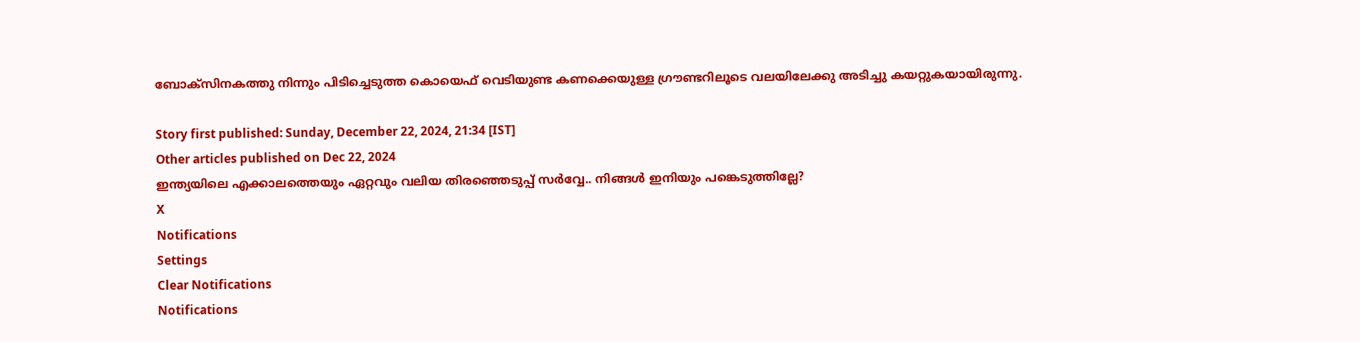ബോക്‌സിനകത്തു നിന്നും പിടിച്ചെടുത്ത കൊയെഫ് വെടിയുണ്ട കണക്കെയുള്ള ഗ്രൗണ്ടറിലൂടെ വലയിലേക്കു അടിച്ചു കയറ്റുകയായിരുന്നു.

Story first published: Sunday, December 22, 2024, 21:34 [IST]
Other articles published on Dec 22, 2024
ഇന്ത്യയിലെ എക്കാലത്തെയും ഏറ്റവും വലിയ തിരഞ്ഞെടുപ്പ് സർവ്വേ.. നിങ്ങൾ ഇനിയും പങ്കെടുത്തില്ലേ?
X
Notifications
Settings
Clear Notifications
Notifications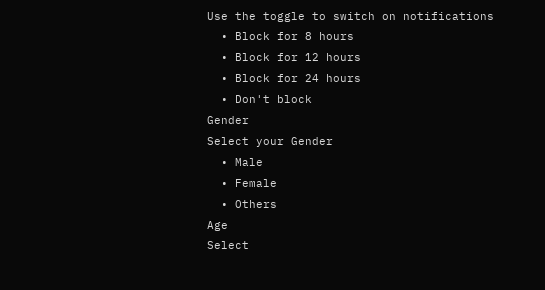Use the toggle to switch on notifications
  • Block for 8 hours
  • Block for 12 hours
  • Block for 24 hours
  • Don't block
Gender
Select your Gender
  • Male
  • Female
  • Others
Age
Select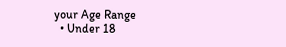your Age Range
  • Under 18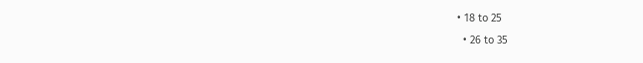• 18 to 25
  • 26 to 35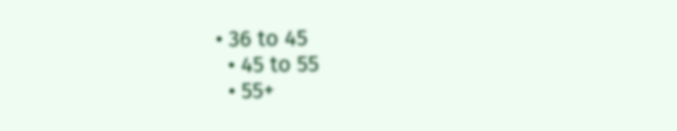• 36 to 45
  • 45 to 55
  • 55+